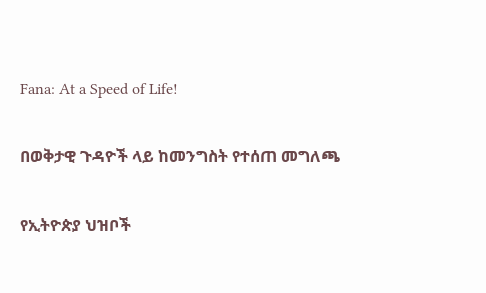Fana: At a Speed of Life!

በወቅታዊ ጉዳዮች ላይ ከመንግስት የተሰጠ መግለጫ

የኢትዮጵያ ህዝቦች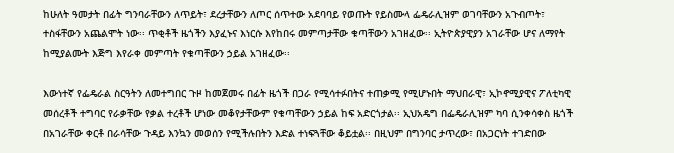ከሁለት ዓመታት በፊት ግንባራቸውን ለጥይት፣ ደረታቸውን ለጦር ሰጥተው አደባባይ የወጡት የይስሙላ ፌዴራሊዝም ወገባቸውን አጉብጦት፣ ተስፋቸውን አጨልሞት ነው፡፡ ጥቂቶች ዜጎችን እያፈኑና እነርሱ እየከበሩ መምጣታቸው ቁጣቸውን አገዘፈው፡፡ ኢትዮጵያዊያን አገራቸው ሆና ለማየት ከሚያልሙት እጅግ እየራቀ መምጣት የቁጣቸውን ኃይል አገዘፈው፡፡

እውነተኛ የፌዴራል ስርዓትን ለመተግበር ጉዞ ከመጀመሩ በፊት ዜጎች በጋራ የሚሳተፉበትና ተጠቃሚ የሚሆኑበት ማህበራዊ፣ ኢኮኖሚያዊና ፖለቲካዊ መሰረቶች ተግባር የራቃቸው የቃል ተረቶች ሆነው መቆየታቸውም የቁጣቸውን ኃይል ከፍ አድርጎታል፡፡ ኢህአዴግ በፌዴራሊዝም ካባ ሲንቀሳቀስ ዜጎች በአገራቸው ቀርቶ በራሳቸው ጉዳይ እንኳን መወሰን የሚችሉበትን እድል ተነፍጓቸው ቆይቷል፡፡ በዚህም በግንባር ታጥረው፣ በአጋርነት ተገድበው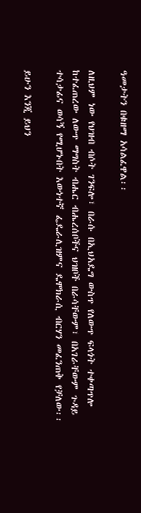ዓመታትን በቁዘማ አሳልፈዋል፡፡

ለዚህም ነው የህዝብ ብሶት ገንፍሎ፣ በራሱ በኢህአዴግ ውስጥ የለውጥ ፍላጎት ተቀጣጥሎ ከተፈጠረው ለውጥ ማግስት ብሔር ብሔረሰቦችና ህዝቦች በራሳቸውም፣ በአገራቸውም ጉዳይ ተሳታፊና ወሳኝ የሚሆኑበት እውነተኛ ፌዴራሊዝምና ዴሞክራሲ ብርሃን መፈንጠቅ የቻለው፡፡

ይሁን እንጂ ይህን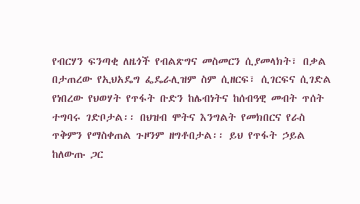የብርሃን ፍንጣቂ ለዜጎች የብልጽግና መስመርን ሲያመላክት፣ በቃል በታጠረው የኢህአዴግ ፌዴራሊዝም ስም ሲዘርፍ፣ ሲገርፍና ሲገድል የነበረው የህወሃት የጥፋት ቡድን ከሌብነትና ከሰብዓዊ መብት ጥሰት ተግባሩ ገድቦታል፡፡ በህዝብ ሞትና እንግልት የመክበርና የራስ ጥቅምን የማስቀጠል ጉዞንም ዘግቶበታል፡፡ ይህ የጥፋት ኃይል ከለውጡ ጋር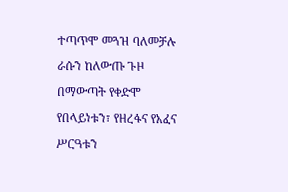ተጣጥሞ መጓዝ ባለመቻሉ ራሱን ከለውጡ ጉዞ በማውጣት የቀድሞ የበላይነቱን፣ የዘረፋና የአፈና ሥርዓቱን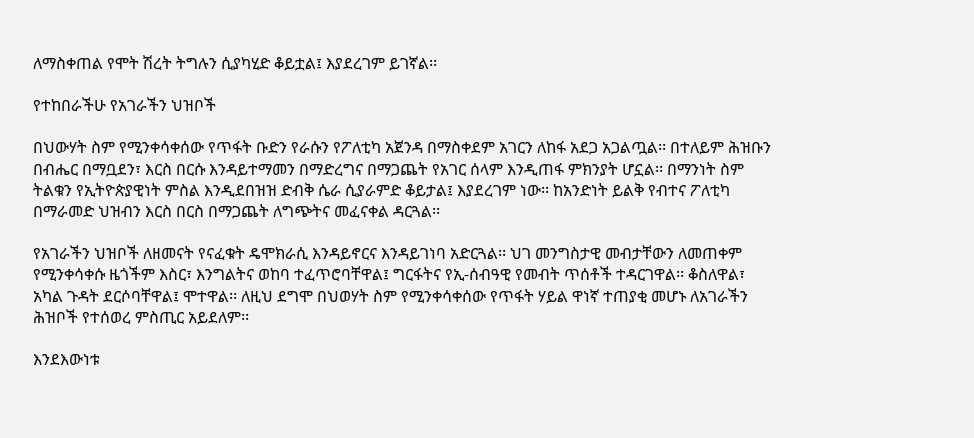ለማስቀጠል የሞት ሽረት ትግሉን ሲያካሂድ ቆይቷል፤ እያደረገም ይገኛል፡፡

የተከበራችሁ የአገራችን ህዝቦች

በህውሃት ስም የሚንቀሳቀሰው የጥፋት ቡድን የራሱን የፖለቲካ አጀንዳ በማስቀደም አገርን ለከፋ አደጋ አጋልጧል፡፡ በተለይም ሕዝቡን በብሔር በማቧደን፣ እርስ በርሱ እንዳይተማመን በማድረግና በማጋጨት የአገር ሰላም እንዲጠፋ ምክንያት ሆኗል፡፡ በማንነት ስም ትልቁን የኢትዮጵያዊነት ምስል እንዲደበዝዝ ድብቅ ሴራ ሲያራምድ ቆይታል፤ እያደረገም ነው፡፡ ከአንድነት ይልቅ የብተና ፖለቲካ በማራመድ ህዝብን እርስ በርስ በማጋጨት ለግጭትና መፈናቀል ዳርጓል፡፡

የአገራችን ህዝቦች ለዘመናት የናፈቁት ዴሞክራሲ እንዳይኖርና እንዳይገነባ አድርጓል፡፡ ህገ መንግስታዊ መብታቸውን ለመጠቀም የሚንቀሳቀሱ ዜጎችም እስር፣ እንግልትና ወከባ ተፈጥሮባቸዋል፤ ግርፋትና የኢ-ሰብዓዊ የመብት ጥሰቶች ተዳርገዋል፡፡ ቆስለዋል፣ አካል ጉዳት ደርሶባቸዋል፤ ሞተዋል፡፡ ለዚህ ደግሞ በህወሃት ስም የሚንቀሳቀሰው የጥፋት ሃይል ዋነኛ ተጠያቂ መሆኑ ለአገራችን ሕዝቦች የተሰወረ ምስጢር አይደለም፡፡

እንደእውነቱ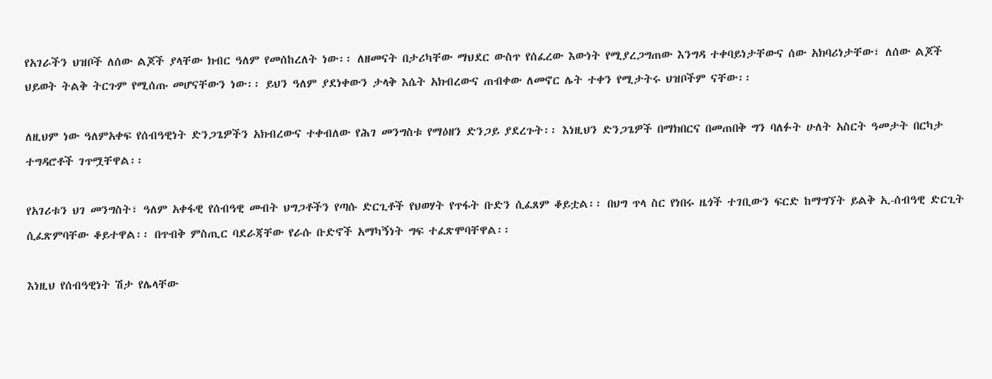የአገራችን ህዝቦች ለሰው ልጆች ያላቸው ክብር ዓለም የመሰከረለት ነው፡፡ ለዘመናት በታሪካቸው ማህደር ውስጥ የሰፈረው እውነት የሚያረጋግጠው እንግዳ ተቀባይነታቸውና ሰው አክባሪነታቸው፣ ለሰው ልጆች ህይወት ትልቅ ትርጉም የሚሰጡ መሆናቸውን ነው፡፡ ይህን ዓለም ያደነቀውን ታላቅ እሴት አክብረውና ጠብቀው ለመኖር ሌት ተቀን የሚታትሩ ህዝቦችም ናቸው፡፡

ለዚህም ነው ዓለምአቀፍ የሰብዓዊነት ድንጋጌዎችን አክብረውና ተቀብለው የሕገ መንግስቱ የማዕዘን ድንጋይ ያደረጉት፡፡ እነዚህን ድንጋጌዎች በማክበርና በመጠበቅ ግን ባለፉት ሁለት አስርት ዓመታት በርካታ ተግዳሮቶች ገጥሟቸዋል፡፡

የአገሪቱን ህገ መንግስት፣ ዓለም አቀፋዊ የሰብዓዊ መብት ህግጋቶችን የጣሱ ድርጊቶች የህወሃት የጥፋት ቡድን ሲፈጸም ቆይቷል፡፡ በህግ ጥላ ስር የነበሩ ዜጎች ተገቢውን ፍርድ ከማግኘት ይልቅ ኢ-ሰብዓዊ ድርጊት ሲፈጽምባቸው ቆይተዋል፡፡ በጥብቅ ምስጢር ባደራጃቸው የራሱ ቡድኖች አማካኝነት ግፍ ተፈጽሞባቸዋል፡፡

እነዚህ የሰብዓዊነት ሽታ የሌላቸው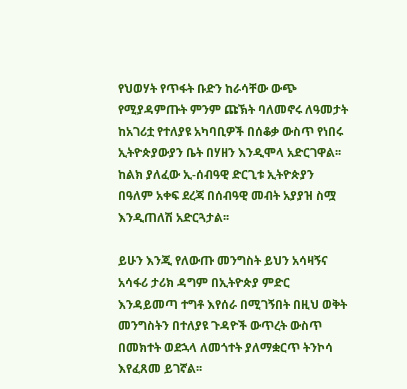የህወሃት የጥፋት ቡድን ከራሳቸው ውጭ የሚያዳምጡት ምንም ጩኽት ባለመኖሩ ለዓመታት ከአገሪቷ የተለያዩ አካባቢዎች በሰቆቃ ውስጥ የነበሩ ኢትዮጵያውያን ቤት በሃዘን እንዲሞላ አድርገዋል፡፡  ከልክ ያለፈው ኢ-ሰብዓዊ ድርጊቱ ኢትዮጵያን በዓለም አቀፍ ደረጃ በሰብዓዊ መብት አያያዝ ስሟ እንዲጠለሽ አድርጓታል፡፡

ይሁን እንጂ የለውጡ መንግስት ይህን አሳዛኝና አሳፋሪ ታሪክ ዳግም በኢትዮጵያ ምድር እንዳይመጣ ተግቶ እየሰራ በሚገኝበት በዚህ ወቅት መንግስትን በተለያዩ ጉዳዮች ውጥረት ውስጥ በመክተት ወደኋላ ለመጎተት ያለማቋርጥ ትንኮሳ እየፈጸመ ይገኛል፡፡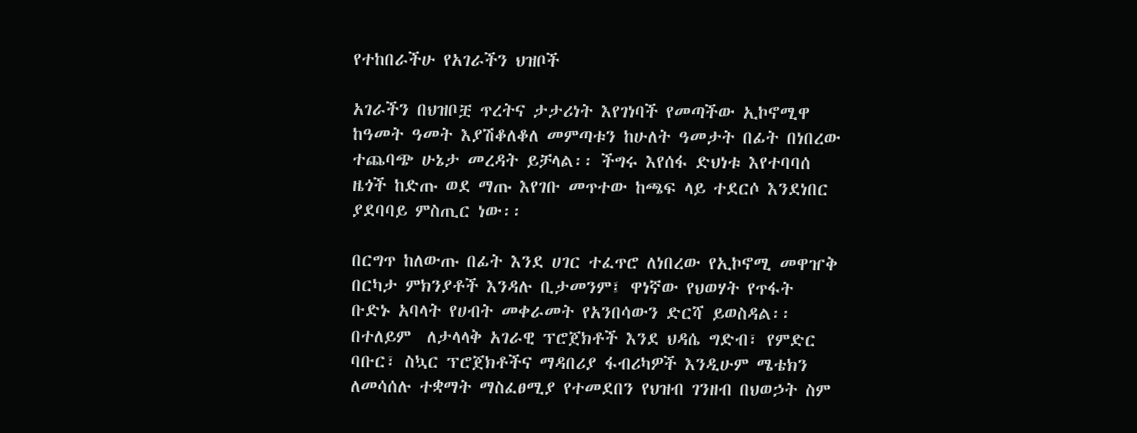የተከበራችሁ የአገራችን ህዝቦች

አገራችን በህዝቦቿ ጥረትና ታታሪነት እየገነባች የመጣችው ኢኮኖሚዋ ከዓመት ዓመት እያሽቆለቆለ መምጣቱን ከሁለት ዓመታት በፊት በነበረው ተጨባጭ ሁኔታ መረዳት ይቻላል፡፡ ችግሩ እየሰፋ ድህነቱ እየተባባሰ ዜጎች ከድጡ ወደ ማጡ እየገቡ መጥተው ከጫፍ ላይ ተደርሶ እንደነበር ያደባባይ ምስጢር ነው፡፡

በርግጥ ከለውጡ በፊት እንደ ሀገር ተፈጥሮ ለነበረው የኢኮኖሚ መዋዠቅ በርካታ ምክንያቶች እንዳሉ ቢታመንም፤ ዋነኛው የህወሃት የጥፋት ቡድኑ አባላት የሀብት መቀራመት የአንበሳውን ድርሻ ይወስዳል፡፡ በተለይም  ለታላላቅ አገራዊ ፕሮጀክቶች እንደ ህዳሴ ግድብ፣ የምድር ባቡር፣ ስኳር ፕሮጀክቶችና ማዳበሪያ ፋብሪካዎች እንዲሁም ሜቴክን ለመሳሰሉ ተቋማት ማስፈፀሚያ የተመደበን የህዝብ ገንዘብ በህወኃት ስም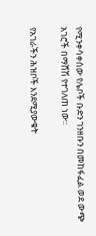የሚንቀሳቀሰው የሌቦች ቡድን ገንዘቡን በመከፋፈል ወደ ውጭ አገሮች በማሸሽ የተገለጠ ነው፡፡

የአገራችን ሕዝቦች እንደሚያውቁት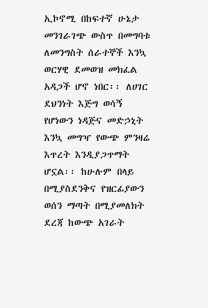ኢኮኖሚ በከፍተኛ ሁኔታ መንገራገጭ ውስጥ በመግባቱ ለመንግስት ሰራተኞች እንኳ ወርሃዊ ደመወዝ መክፈል አዳጋች ሆኖ ነበር፡፡ ለሀገር ደህንነት እጅግ ወሳኝ የሆነውን ነዳጅና መድኃኒት እንኳ መግዣ የውጭ ምንዛሬ እጥረት እንዲያጋጥማት ሆኗል፡፡ ከሁሉም በላይ በሚያስደንቅና የዝርፊያውን ወሰን ማጣት በሚያመለክት ደረጃ ከውጭ አገራት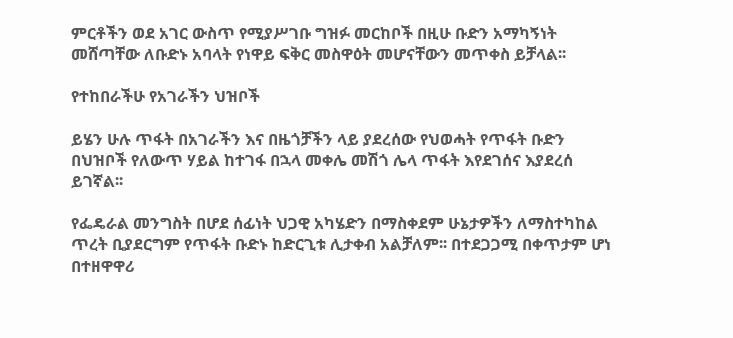ምርቶችን ወደ አገር ውስጥ የሚያሥገቡ ግዝፉ መርከቦች በዚሁ ቡድን አማካኝነት መሸጣቸው ለቡድኑ አባላት የነዋይ ፍቅር መስዋዕት መሆናቸውን መጥቀስ ይቻላል፡፡

የተከበራችሁ የአገራችን ህዝቦች

ይሄን ሁሉ ጥፋት በአገራችን እና በዜጎቻችን ላይ ያደረሰው የህወሓት የጥፋት ቡድን በህዝቦች የለውጥ ሃይል ከተገፋ በኋላ መቀሌ መሽጎ ሌላ ጥፋት እየደገሰና እያደረሰ ይገኛል፡፡

የፌዴራል መንግስት በሆደ ሰፊነት ህጋዊ አካሄድን በማስቀደም ሁኔታዎችን ለማስተካከል ጥረት ቢያደርግም የጥፋት ቡድኑ ከድርጊቱ ሊታቀብ አልቻለም፡፡ በተደጋጋሚ በቀጥታም ሆነ በተዘዋዋሪ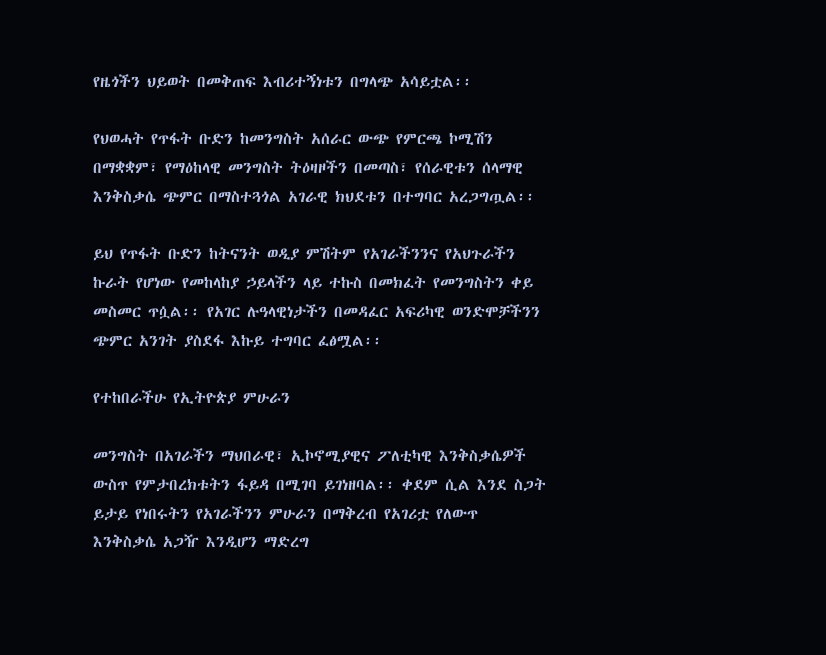የዜጎችን ህይወት በመቅጠፍ እብሪተኝነቱን በግላጭ አሳይቷል፡፡

የህወሓት የጥፋት ቡድን ከመንግስት አሰራር ውጭ የምርጫ ኮሚሽን በማቋቋም፣ የማዕከላዊ መንግስት ትዕዛዞችን በመጣስ፣ የሰራዊቱን ሰላማዊ እንቅስቃሴ ጭምር በማስተጓጎል አገራዊ ክህደቱን በተግባር አረጋግጧል፡፡

ይህ የጥፋት ቡድን ከትናንት ወዲያ ምሽትም የአገራችንንና የአህጉራችን ኩራት የሆነው የመከላከያ ኃይላችን ላይ ተኩስ በመክፈት የመንግስትን ቀይ መስመር ጥሷል፡፡ የአገር ሉዓላዊነታችን በመዳፈር አፍሪካዊ ወንድሞቻችንን ጭምር አንገት ያስደፋ እኩይ ተግባር ፈፅሟል፡፡

የተከበራችሁ የኢትዮጵያ ምሁራን

መንግስት በአገራችን ማህበራዊ፣ ኢኮኖሚያዊና ፖለቲካዊ እንቅስቃሴዎች ውስጥ የምታበረክቱትን ፋይዳ በሚገባ ይገነዘባል፡፡ ቀደም ሲል እንደ ስጋት ይታይ የነበሩትን የአገራችንን ምሁራን በማቅረብ የአገሪቷ የለውጥ እንቅስቃሴ አጋዥ እንዲሆን ማድረግ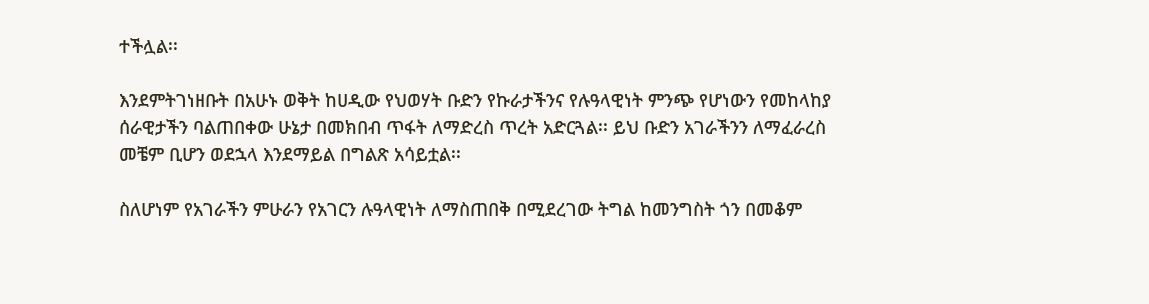ተችሏል፡፡

እንደምትገነዘቡት በአሁኑ ወቅት ከሀዲው የህወሃት ቡድን የኩራታችንና የሉዓላዊነት ምንጭ የሆነውን የመከላከያ ሰራዊታችን ባልጠበቀው ሁኔታ በመክበብ ጥፋት ለማድረስ ጥረት አድርጓል፡፡ ይህ ቡድን አገራችንን ለማፈራረስ መቼም ቢሆን ወደኋላ እንደማይል በግልጽ አሳይቷል፡፡

ስለሆነም የአገራችን ምሁራን የአገርን ሉዓላዊነት ለማስጠበቅ በሚደረገው ትግል ከመንግስት ጎን በመቆም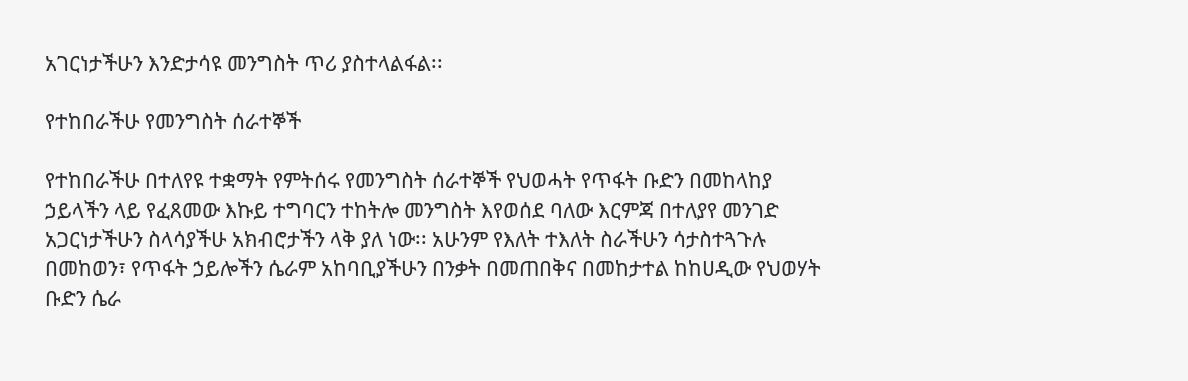አገርነታችሁን እንድታሳዩ መንግስት ጥሪ ያስተላልፋል፡፡

የተከበራችሁ የመንግስት ሰራተኞች

የተከበራችሁ በተለየዩ ተቋማት የምትሰሩ የመንግስት ሰራተኞች የህወሓት የጥፋት ቡድን በመከላከያ ኃይላችን ላይ የፈጸመው እኩይ ተግባርን ተከትሎ መንግስት እየወሰደ ባለው እርምጃ በተለያየ መንገድ አጋርነታችሁን ስላሳያችሁ አክብሮታችን ላቅ ያለ ነው፡፡ አሁንም የእለት ተእለት ስራችሁን ሳታስተጓጉሉ በመከወን፣ የጥፋት ኃይሎችን ሴራም አከባቢያችሁን በንቃት በመጠበቅና በመከታተል ከከሀዲው የህወሃት ቡድን ሴራ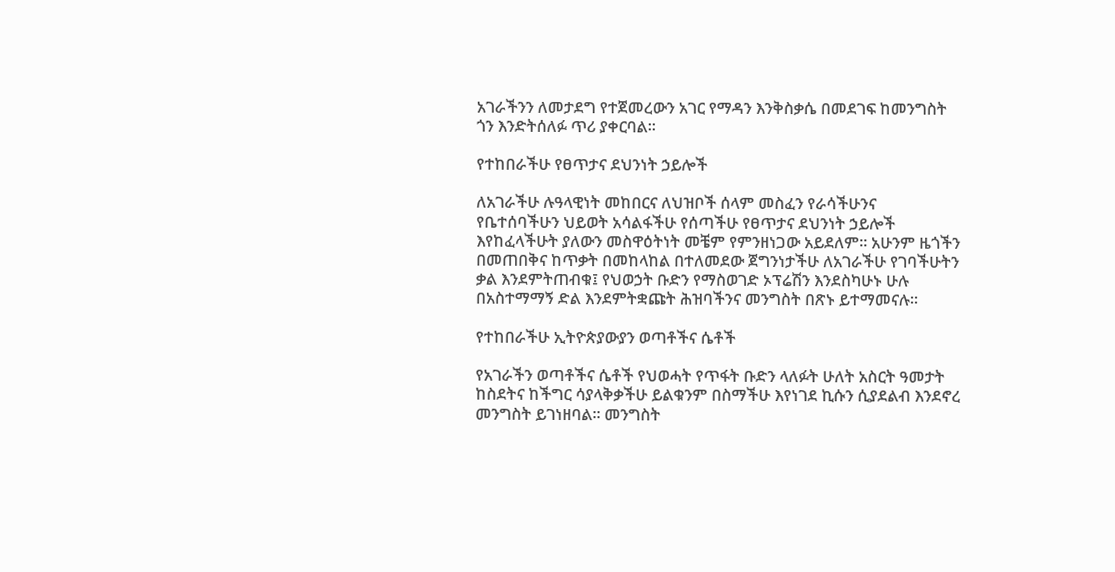አገራችንን ለመታደግ የተጀመረውን አገር የማዳን እንቅስቃሴ በመደገፍ ከመንግስት ጎን እንድትሰለፉ ጥሪ ያቀርባል፡፡

የተከበራችሁ የፀጥታና ደህንነት ኃይሎች

ለአገራችሁ ሉዓላዊነት መከበርና ለህዝቦች ሰላም መስፈን የራሳችሁንና የቤተሰባችሁን ህይወት አሳልፋችሁ የሰጣችሁ የፀጥታና ደህንነት ኃይሎች እየከፈላችሁት ያለውን መስዋዕትነት መቼም የምንዘነጋው አይደለም፡፡ አሁንም ዜጎችን በመጠበቅና ከጥቃት በመከላከል በተለመደው ጀግንነታችሁ ለአገራችሁ የገባችሁትን ቃል እንደምትጠብቁ፤ የህወኃት ቡድን የማስወገድ ኦፕሬሽን እንደስካሁኑ ሁሉ በአስተማማኝ ድል እንደምትቋጩት ሕዝባችንና መንግስት በጽኑ ይተማመናሉ፡፡

የተከበራችሁ ኢትዮጵያውያን ወጣቶችና ሴቶች

የአገራችን ወጣቶችና ሴቶች የህወሓት የጥፋት ቡድን ላለፉት ሁለት አስርት ዓመታት ከስደትና ከችግር ሳያላቅቃችሁ ይልቁንም በስማችሁ እየነገደ ኪሱን ሲያደልብ እንደኖረ መንግስት ይገነዘባል፡፡ መንግስት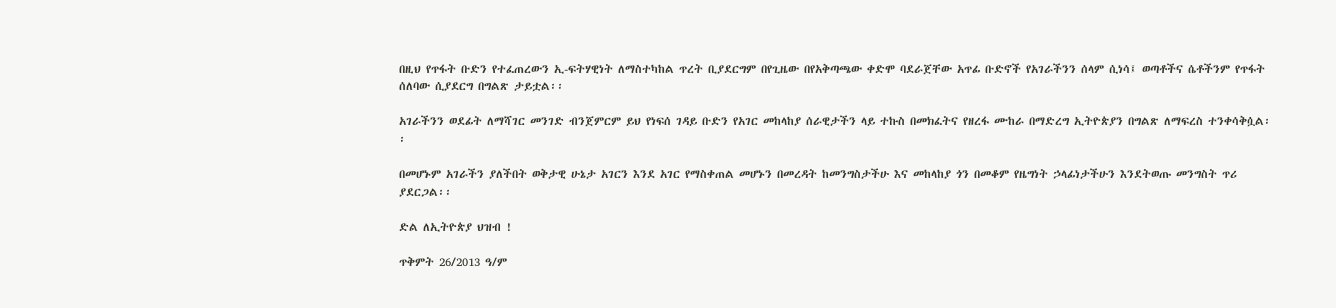በዚህ የጥፋት ቡድን የተፈጠረውን ኢ-ፍትሃዊነት ለማስተካከል ጥረት ቢያደርግም በየጊዜው በየአቅጣጫው ቀድሞ ባደራጀቸው አጥፊ ቡድኖች የአገራችንን ሰላም ሲነሳ፤ ወጣቶችና ሴቶችንም የጥፋት ሰለባው ሲያደርግ በግልጽ ታይቷል፡፡

አገራችንን ወደፊት ለማሻገር መንገድ ብንጀምርም ይህ የነፍሰ ገዳይ ቡድን የአገር መከላከያ ሰራዊታችን ላይ ተኩስ በመክፈትና የዘረፋ ሙከራ በማድረግ ኢትዮጵያን በግልጽ ለማፍረስ ተንቀሳቅሷል፡፡

በመሆኑም አገራችን ያለችበት ወቅታዊ ሁኔታ አገርን እንደ አገር የማስቀጠል መሆኑን በመረዳት ከመንግስታችሁ እና መከላከያ ጎን በመቆም የዜግነት ኃላፊነታችሁን እንደትወጡ መንግስት ጥሪ ያደርጋል፡፡

ድል ለኢትዮጵያ ህዝብ !

ጥቅምት 26/2013 ዓ/ም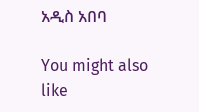አዲስ አበባ

You might also like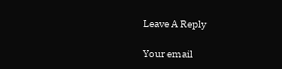Leave A Reply

Your email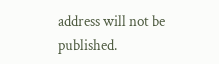address will not be published.